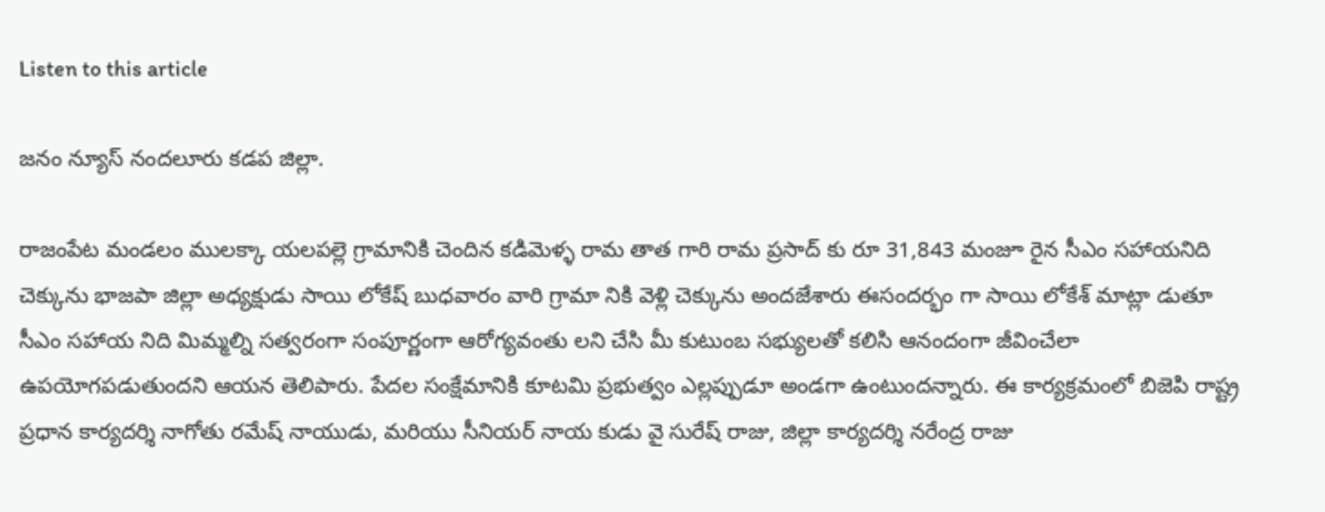Listen to this article

జనం న్యూస్ నందలూరు కడప జిల్లా.

రాజంపేట మండలం ములక్కా యలపల్లె గ్రామానికి చెందిన కడిమెళ్ళ రామ తాత గారి రామ ప్రసాద్ కు రూ 31,843 మంజూ రైన సీఎం సహాయనిది చెక్కును భాజపా జిల్లా అధ్యక్షుడు సాయి లోకేష్ బుధవారం వారి గ్రామా నికి వెళ్లి చెక్కును అందజేశారు ఈసందర్భం గా సాయి లోకేశ్ మాట్లా డుతూ సీఎం సహాయ నిది మిమ్మల్ని సత్వరంగా సంపూర్ణంగా ఆరోగ్యవంతు లని చేసి మీ కుటుంబ సభ్యులతో కలిసి ఆనందంగా జీవించేలా ఉపయోగపడుతుందని ఆయన తెలిపారు. పేదల సంక్షేమానికి కూటమి ప్రభుత్వం ఎల్లప్పుడూ అండగా ఉంటుందన్నారు. ఈ కార్యక్రమంలో బిజెపి రాష్ట్ర ప్రధాన కార్యదర్శి నాగోతు రమేష్ నాయుడు, మరియు సీనియర్ నాయ కుడు వై సురేష్ రాజు, జిల్లా కార్యదర్శి నరేంద్ర రాజు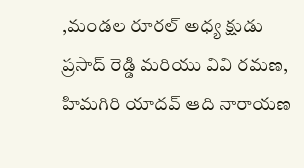,మండల రూరల్ అధ్య క్షుడు ప్రసాద్ రెడ్డి మరియు వివి రమణ, హిమగిరి యాదవ్ ఆది నారాయణ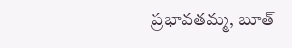ప్రభావతమ్మ, బూత్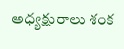అధ్యక్షురాలు శంక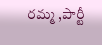రమ్మ ,పార్టీ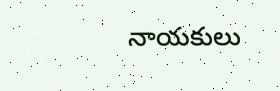నాయకులు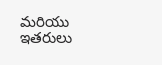మరియు ఇతరులు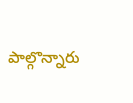పాల్గొన్నారు